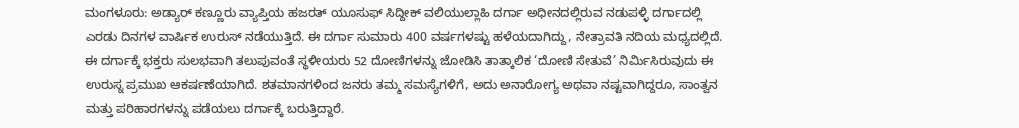ಮಂಗಳೂರು: ಅಡ್ಯಾರ್ ಕಣ್ಣೂರು ವ್ಯಾಪ್ತಿಯ ಹಜರತ್ ಯೂಸುಫ್ ಸಿದ್ದೀಕ್ ವಲಿಯುಲ್ಲಾಹಿ ದರ್ಗಾ ಅಧೀನದಲ್ಲಿರುವ ನಡುಪಳ್ಳಿ ದರ್ಗಾದಲ್ಲಿ ಎರಡು ದಿನಗಳ ವಾರ್ಷಿಕ ಉರುಸ್ ನಡೆಯುತ್ತಿದೆ. ಈ ದರ್ಗಾ ಸುಮಾರು 400 ವರ್ಷಗಳಷ್ಟು ಹಳೆಯದಾಗಿದ್ದು, ನೇತ್ರಾವತಿ ನದಿಯ ಮಧ್ಯದಲ್ಲಿದೆ. ಈ ದರ್ಗಾಕ್ಕೆ ಭಕ್ತರು ಸುಲಭವಾಗಿ ತಲುಪುವಂತೆ ಸ್ಥಳೀಯರು 52 ದೋಣಿಗಳನ್ನು ಜೋಡಿಸಿ ತಾತ್ಕಾಲಿಕ ‘ದೋಣಿ ಸೇತುವೆ’ ನಿರ್ಮಿಸಿರುವುದು ಈ ಉರುಸ್ನ ಪ್ರಮುಖ ಆಕರ್ಷಣೆಯಾಗಿದೆ. ಶತಮಾನಗಳಿಂದ ಜನರು ತಮ್ಮ ಸಮಸ್ಯೆಗಳಿಗೆ, ಅದು ಅನಾರೋಗ್ಯ ಅಥವಾ ನಷ್ಟವಾಗಿದ್ದರೂ, ಸಾಂತ್ವನ ಮತ್ತು ಪರಿಹಾರಗಳನ್ನು ಪಡೆಯಲು ದರ್ಗಾಕ್ಕೆ ಬರುತ್ತಿದ್ದಾರೆ.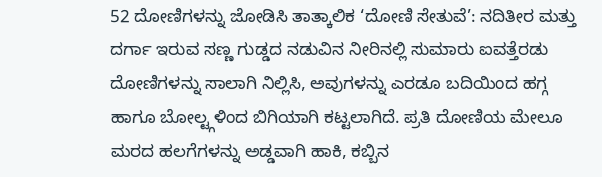52 ದೋಣಿಗಳನ್ನು ಜೋಡಿಸಿ ತಾತ್ಕಾಲಿಕ ‘ದೋಣಿ ಸೇತುವೆ’: ನದಿತೀರ ಮತ್ತು ದರ್ಗಾ ಇರುವ ಸಣ್ಣ ಗುಡ್ಡದ ನಡುವಿನ ನೀರಿನಲ್ಲಿ ಸುಮಾರು ಐವತ್ತೆರಡು ದೋಣಿಗಳನ್ನು ಸಾಲಾಗಿ ನಿಲ್ಲಿಸಿ, ಅವುಗಳನ್ನು ಎರಡೂ ಬದಿಯಿಂದ ಹಗ್ಗ ಹಾಗೂ ಬೋಲ್ಟ್ಗಳಿಂದ ಬಿಗಿಯಾಗಿ ಕಟ್ಟಲಾಗಿದೆ. ಪ್ರತಿ ದೋಣಿಯ ಮೇಲೂ ಮರದ ಹಲಗೆಗಳನ್ನು ಅಡ್ಡವಾಗಿ ಹಾಕಿ, ಕಬ್ಬಿನ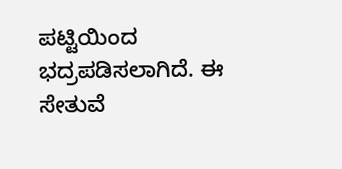ಪಟ್ಟಿಯಿಂದ ಭದ್ರಪಡಿಸಲಾಗಿದೆ. ಈ ಸೇತುವೆ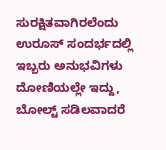ಸುರಕ್ಷಿತವಾಗಿರಲೆಂದು ಉರೂಸ್ ಸಂದರ್ಭದಲ್ಲಿ ಇಬ್ಬರು ಅನುಭವಿಗಳು ದೋಣಿಯಲ್ಲೇ ಇದ್ದು, ಬೋಲ್ಟ್ ಸಡಿಲವಾದರೆ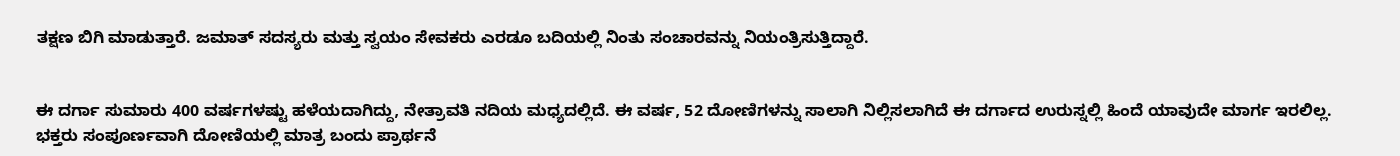ತಕ್ಷಣ ಬಿಗಿ ಮಾಡುತ್ತಾರೆ. ಜಮಾತ್ ಸದಸ್ಯರು ಮತ್ತು ಸ್ವಯಂ ಸೇವಕರು ಎರಡೂ ಬದಿಯಲ್ಲಿ ನಿಂತು ಸಂಚಾರವನ್ನು ನಿಯಂತ್ರಿಸುತ್ತಿದ್ದಾರೆ.


ಈ ದರ್ಗಾ ಸುಮಾರು 400 ವರ್ಷಗಳಷ್ಟು ಹಳೆಯದಾಗಿದ್ದು, ನೇತ್ರಾವತಿ ನದಿಯ ಮಧ್ಯದಲ್ಲಿದೆ. ಈ ವರ್ಷ, 52 ದೋಣಿಗಳನ್ನು ಸಾಲಾಗಿ ನಿಲ್ಲಿಸಲಾಗಿದೆ ಈ ದರ್ಗಾದ ಉರುಸ್ನಲ್ಲಿ ಹಿಂದೆ ಯಾವುದೇ ಮಾರ್ಗ ಇರಲಿಲ್ಲ. ಭಕ್ತರು ಸಂಪೂರ್ಣವಾಗಿ ದೋಣಿಯಲ್ಲಿ ಮಾತ್ರ ಬಂದು ಪ್ರಾರ್ಥನೆ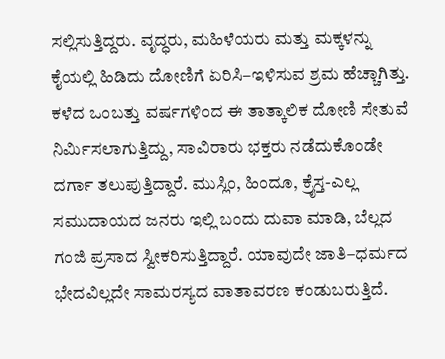ಸಲ್ಲಿಸುತ್ತಿದ್ದರು. ವೃದ್ಧರು, ಮಹಿಳೆಯರು ಮತ್ತು ಮಕ್ಕಳನ್ನು ಕೈಯಲ್ಲಿ ಹಿಡಿದು ದೋಣಿಗೆ ಏರಿಸಿ–ಇಳಿಸುವ ಶ್ರಮ ಹೆಚ್ಚಾಗಿತ್ತು.
ಕಳೆದ ಒಂಬತ್ತು ವರ್ಷಗಳಿಂದ ಈ ತಾತ್ಕಾಲಿಕ ದೋಣಿ ಸೇತುವೆ ನಿರ್ಮಿಸಲಾಗುತ್ತಿದ್ದು, ಸಾವಿರಾರು ಭಕ್ತರು ನಡೆದುಕೊಂಡೇ ದರ್ಗಾ ತಲುಪುತ್ತಿದ್ದಾರೆ. ಮುಸ್ಲಿಂ, ಹಿಂದೂ, ಕ್ರೈಸ್ತ-ಎಲ್ಲ ಸಮುದಾಯದ ಜನರು ಇಲ್ಲಿ ಬಂದು ದುವಾ ಮಾಡಿ, ಬೆಲ್ಲದ ಗಂಜಿ ಪ್ರಸಾದ ಸ್ವೀಕರಿಸುತ್ತಿದ್ದಾರೆ. ಯಾವುದೇ ಜಾತಿ–ಧರ್ಮದ ಭೇದವಿಲ್ಲದೇ ಸಾಮರಸ್ಯದ ವಾತಾವರಣ ಕಂಡುಬರುತ್ತಿದೆ.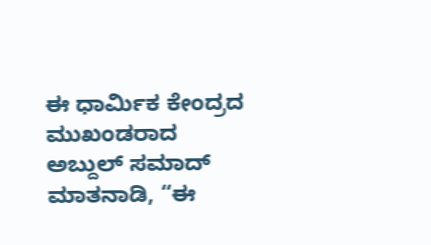ಈ ಧಾರ್ಮಿಕ ಕೇಂದ್ರದ ಮುಖಂಡರಾದ ಅಬ್ದುಲ್ ಸಮಾದ್ ಮಾತನಾಡಿ, “ಈ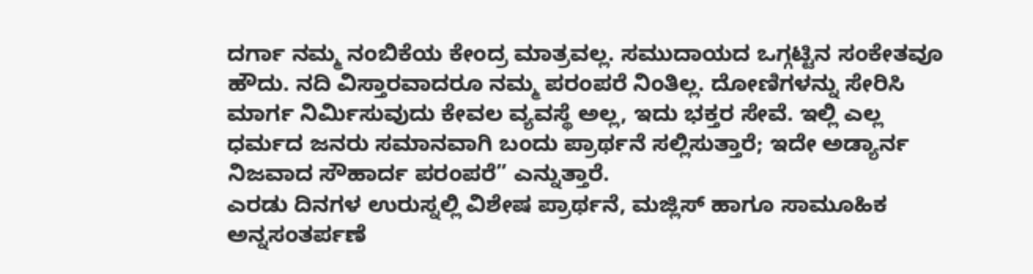ದರ್ಗಾ ನಮ್ಮ ನಂಬಿಕೆಯ ಕೇಂದ್ರ ಮಾತ್ರವಲ್ಲ. ಸಮುದಾಯದ ಒಗ್ಗಟ್ಟಿನ ಸಂಕೇತವೂ ಹೌದು. ನದಿ ವಿಸ್ತಾರವಾದರೂ ನಮ್ಮ ಪರಂಪರೆ ನಿಂತಿಲ್ಲ. ದೋಣಿಗಳನ್ನು ಸೇರಿಸಿ ಮಾರ್ಗ ನಿರ್ಮಿಸುವುದು ಕೇವಲ ವ್ಯವಸ್ಥೆ ಅಲ್ಲ, ಇದು ಭಕ್ತರ ಸೇವೆ. ಇಲ್ಲಿ ಎಲ್ಲ ಧರ್ಮದ ಜನರು ಸಮಾನವಾಗಿ ಬಂದು ಪ್ರಾರ್ಥನೆ ಸಲ್ಲಿಸುತ್ತಾರೆ; ಇದೇ ಅಡ್ಯಾರ್ನ ನಿಜವಾದ ಸೌಹಾರ್ದ ಪರಂಪರೆ” ಎನ್ನುತ್ತಾರೆ.
ಎರಡು ದಿನಗಳ ಉರುಸ್ನಲ್ಲಿ ವಿಶೇಷ ಪ್ರಾರ್ಥನೆ, ಮಜ್ಲಿಸ್ ಹಾಗೂ ಸಾಮೂಹಿಕ ಅನ್ನಸಂತರ್ಪಣೆ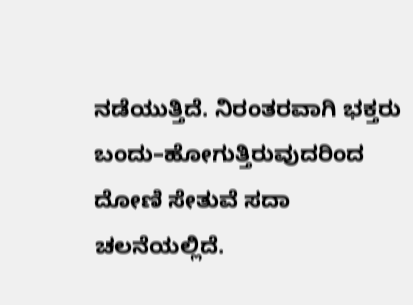ನಡೆಯುತ್ತಿದೆ. ನಿರಂತರವಾಗಿ ಭಕ್ತರು ಬಂದು–ಹೋಗುತ್ತಿರುವುದರಿಂದ ದೋಣಿ ಸೇತುವೆ ಸದಾ ಚಲನೆಯಲ್ಲಿದೆ.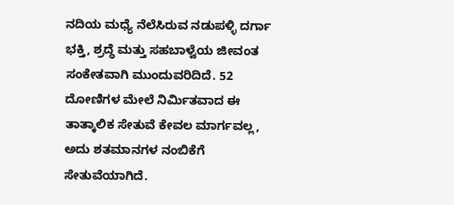ನದಿಯ ಮಧ್ಯೆ ನೆಲೆಸಿರುವ ನಡುಪಳ್ಳಿ ದರ್ಗಾ ಭಕ್ತಿ, ಶ್ರದ್ಧೆ ಮತ್ತು ಸಹಬಾಳ್ವೆಯ ಜೀವಂತ ಸಂಕೇತವಾಗಿ ಮುಂದುವರಿದಿದೆ. 52 ದೋಣಿಗಳ ಮೇಲೆ ನಿರ್ಮಿತವಾದ ಈ ತಾತ್ಕಾಲಿಕ ಸೇತುವೆ ಕೇವಲ ಮಾರ್ಗವಲ್ಲ, ಅದು ಶತಮಾನಗಳ ನಂಬಿಕೆಗೆ ಸೇತುವೆಯಾಗಿದೆ.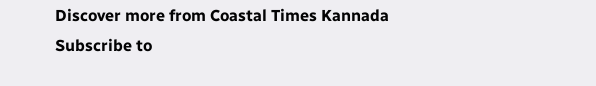Discover more from Coastal Times Kannada
Subscribe to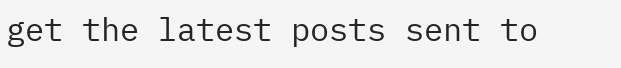get the latest posts sent to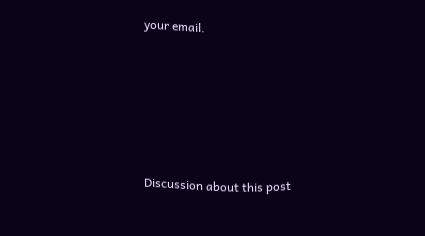your email.







Discussion about this post